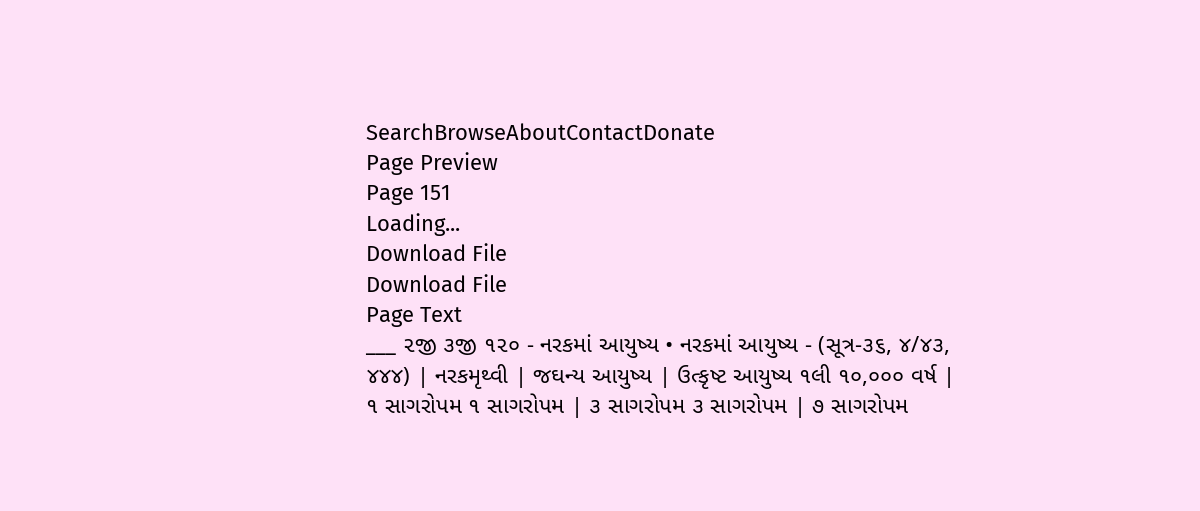SearchBrowseAboutContactDonate
Page Preview
Page 151
Loading...
Download File
Download File
Page Text
___ ૨જી ૩જી ૧૨૦ - નરકમાં આયુષ્ય • નરકમાં આયુષ્ય - (સૂત્ર-૩૬, ૪/૪૩, ૪૪૪) | નરકમૃથ્વી | જઘન્ય આયુષ્ય | ઉત્કૃષ્ટ આયુષ્ય ૧લી ૧૦,૦૦૦ વર્ષ | ૧ સાગરોપમ ૧ સાગરોપમ | ૩ સાગરોપમ ૩ સાગરોપમ | ૭ સાગરોપમ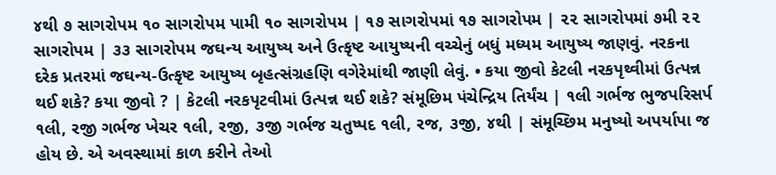૪થી ૭ સાગરોપમ ૧૦ સાગરોપમ પામી ૧૦ સાગરોપમ | ૧૭ સાગરોપમાં ૧૭ સાગરોપમ | ૨૨ સાગરોપમાં ૭મી ૨૨ સાગરોપમ | ૩૩ સાગરોપમ જઘન્ય આયુષ્ય અને ઉત્કૃષ્ટ આયુષ્યની વચ્ચેનું બધું મધ્યમ આયુષ્ય જાણવું. નરકના દરેક પ્રતરમાં જઘન્ય-ઉત્કૃષ્ટ આયુષ્ય બૃહત્સંગ્રહણિ વગેરેમાંથી જાણી લેવું. • કયા જીવો કેટલી નરકપૃથ્વીમાં ઉત્પન્ન થઈ શકે? કયા જીવો ? | કેટલી નરકપૃટવીમાં ઉત્પન્ન થઈ શકે? સંમૂછિમ પંચેન્દ્રિય તિર્યંચ | ૧લી ગર્ભજ ભુજપરિસર્પ ૧લી, રજી ગર્ભજ ખેચર ૧લી, રજી, ૩જી ગર્ભજ ચતુષ્પદ ૧લી, રજ, ૩જી, ૪થી | સંમૂચ્છિમ મનુષ્યો અપર્યાપા જ હોય છે. એ અવસ્થામાં કાળ કરીને તેઓ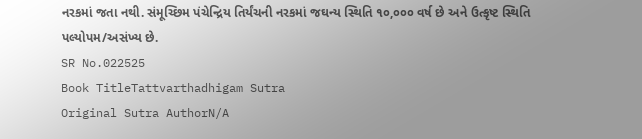નરકમાં જતા નથી. સંમૂચ્છિમ પંચેન્દ્રિય તિર્યંચની નરકમાં જઘન્ય સ્થિતિ ૧૦,૦૦૦ વર્ષ છે અને ઉત્કૃષ્ટ સ્થિતિ પલ્યોપમ/અસંખ્ય છે.
SR No.022525
Book TitleTattvarthadhigam Sutra
Original Sutra AuthorN/A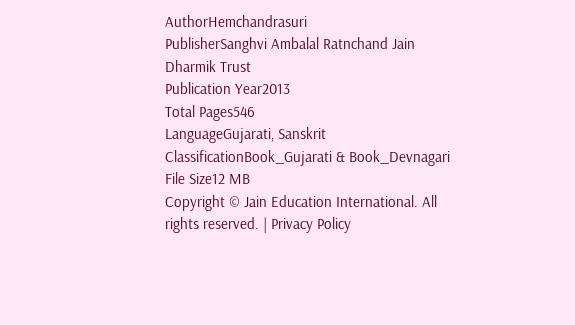AuthorHemchandrasuri
PublisherSanghvi Ambalal Ratnchand Jain Dharmik Trust
Publication Year2013
Total Pages546
LanguageGujarati, Sanskrit
ClassificationBook_Gujarati & Book_Devnagari
File Size12 MB
Copyright © Jain Education International. All rights reserved. | Privacy Policy